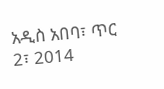አዲስ አበባ፣ ጥር 2፣ 2014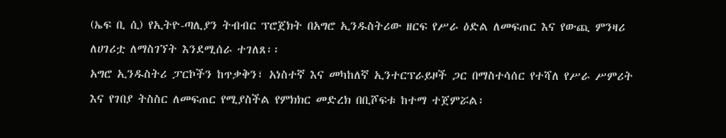(ኤፍ ቢ ሲ) የኢትዮ-ጣሊያን ትብብር ፕሮጀክት በአግሮ ኢንዱስትሪው ዘርፍ የሥራ ዕድል ለመፍጠር እና የውጪ ምንዛሪ ለሀገሪቷ ለማስገኘት እንደሚሰራ ተገለጸ፡፡
አግሮ ኢንዱስትሪ ፓርኮችን ከጥቃቅን፣ አነስተኛ እና መካከለኛ ኢንተርፕራይዞች ጋር በማስተሳሰር የተሻለ የሥራ ሥምሪት እና የገበያ ትስስር ለመፍጠር የሚያስችል የምክክር መድረክ በቢሾፍቱ ከተማ ተጀምሯል፡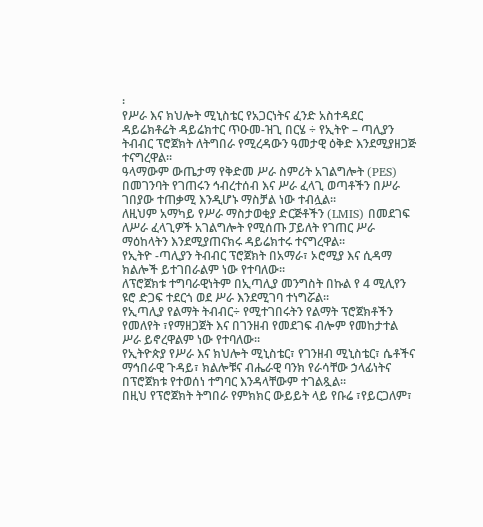፡
የሥራ እና ክህሎት ሚኒስቴር የአጋርነትና ፈንድ አስተዳደር ዳይሬክቶሬት ዳይሬክተር ጥዑመ-ዝጊ በርሄ ÷ የኢትዮ – ጣሊያን ትብብር ፕሮጀክት ለትግበራ የሚረዳውን ዓመታዊ ዕቅድ እንደሚያዘጋጅ ተናግረዋል፡፡
ዓላማውም ውጤታማ የቅድመ ሥራ ስምሪት አገልግሎት (PES) በመገንባት የገጠሩን ኅብረተሰብ እና ሥራ ፈላጊ ወጣቶችን በሥራ ገበያው ተጠቃሚ እንዲሆኑ ማስቻል ነው ተብሏል፡፡
ለዚህም አማካይ የሥራ ማስታወቂያ ድርጅቶችን (LMIS) በመደገፍ ለሥራ ፈላጊዎች አገልግሎት የሚሰጡ ፓይለት የገጠር ሥራ ማዕከላትን እንደሚያጠናክሩ ዳይሬክተሩ ተናግረዋል፡፡
የኢትዮ -ጣሊያን ትብብር ፕሮጀክት በአማራ፣ ኦሮሚያ እና ሲዳማ ክልሎች ይተገበራልም ነው የተባለው፡፡
ለፕሮጀክቱ ተግባራዊነትም በኢጣሊያ መንግስት በኩል የ 4 ሚሊየን ዩሮ ድጋፍ ተደርጎ ወደ ሥራ እንደሚገባ ተነግሯል፡፡
የኢጣሊያ የልማት ትብብር÷ የሚተገበሩትን የልማት ፕሮጀክቶችን የመለየት ፣የማዘጋጀት እና በገንዘብ የመደገፍ ብሎም የመከታተል ሥራ ይኖረዋልም ነው የተባለው፡፡
የኢትዮጵያ የሥራ እና ክህሎት ሚኒስቴር፣ የገንዘብ ሚኒስቴር፣ ሴቶችና ማኅበራዊ ጉዳይ፣ ክልሎቹና ብሔራዊ ባንክ የራሳቸው ኃላፊነትና በፕሮጀክቱ የተወሰነ ተግባር እንዳላቸውም ተገልጿል፡፡
በዚህ የፕሮጀክት ትግበራ የምክክር ውይይት ላይ የቡሬ ፣የይርጋለም፣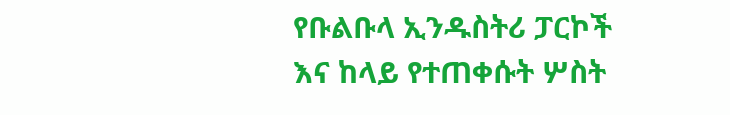የቡልቡላ ኢንዱስትሪ ፓርኮች እና ከላይ የተጠቀሱት ሦስት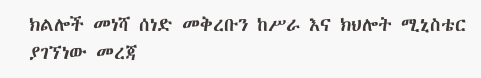ክልሎች መነሻ ሰነድ መቅረቡን ከሥራ እና ክህሎት ሚኒስቴር ያገኘነው መረጃ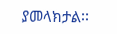ያመላክታል፡፡